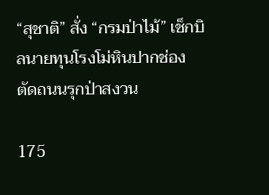“สุชาติ” สั่ง “กรมป่าไม้” เช็กบิลนายทุนโรงโม่หินปากช่อง ตัดถนนรุกป่าสงวน

175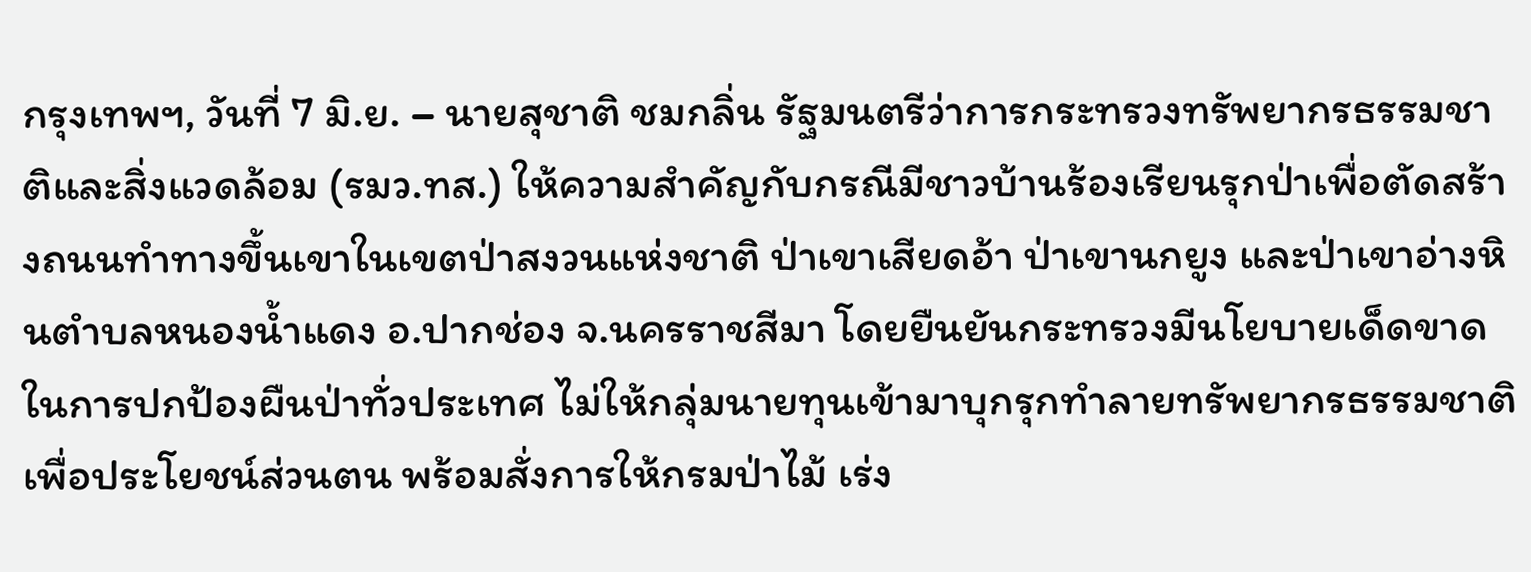กรุงเทพฯ, วันที่ 7 มิ.ย. – นายสุชาติ ชมกลิ่น รัฐมนตรีว่าการกระทรวงทรัพยากรธรรมชาติและสิ่งแวดล้อม (รมว.ทส.) ให้ความสำคัญกับกรณีมีชาวบ้านร้องเรียนรุกป่าเพื่อตัดสร้างถนนทำทางขึ้นเขาในเขตป่าสงวนแห่งชาติ ป่าเขาเสียดอ้า ป่าเขานกยูง และป่าเขาอ่างหินตำบลหนองน้ำแดง อ.ปากช่อง จ.นครราชสีมา โดยยืนยันกระทรวงมีนโยบายเด็ดขาดในการปกป้องผืนป่าทั่วประเทศ ไม่ให้กลุ่มนายทุนเข้ามาบุกรุกทำลายทรัพยากรธรรมชาติเพื่อประโยชน์ส่วนตน พร้อมสั่งการให้กรมป่าไม้ เร่ง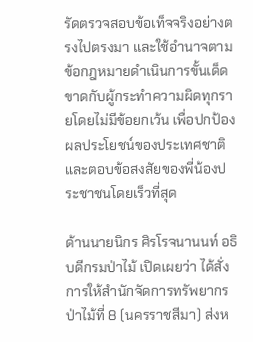รัดตรวจสอบข้อเท็จจริงอย่างตรงไปตรงมา และใช้อำนาจตามข้อกฎหมายดำเนินการขั้นเด็ดขาดกับผู้กระทำความผิดทุกรายโดยไม่มีข้อยกเว้น เพื่อปกป้องผลประโยชน์ของประเทศชาติและตอบข้อสงสัยของพี่น้องประชาชนโดยเร็วที่สุด

ด้านนายนิกร ศิรโรจนานนท์ อธิบดีกรมป่าไม้ เปิดเผยว่า ได้สั่งการให้สำนักจัดการทรัพยากรป่าไม้ที่ 8 (นครราชสีมา) ส่งห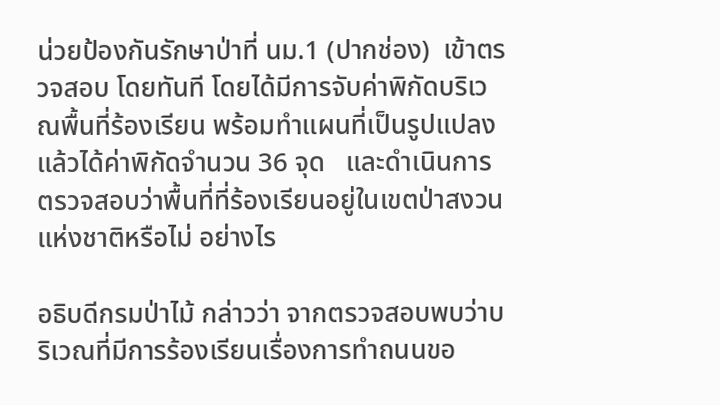น่วยป้องกันรักษาป่าที่ นม.1 (ปากช่อง)  เข้าตรวจสอบ โดยทันที โดยได้มีการจับค่าพิกัดบริเวณพื้นที่ร้องเรียน พร้อมทำแผนที่เป็นรูปแปลงแล้วได้ค่าพิกัดจำนวน 36 จุด   และดำเนินการตรวจสอบว่าพื้นที่ที่ร้องเรียนอยู่ในเขตป่าสงวนแห่งชาติหรือไม่ อย่างไร

อธิบดีกรมป่าไม้ กล่าวว่า จากตรวจสอบพบว่าบริเวณที่มีการร้องเรียนเรื่องการทำถนนขอ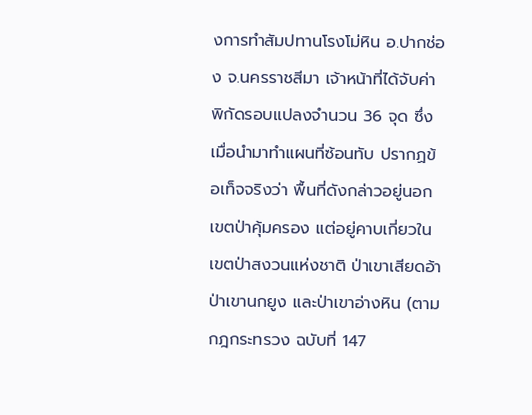งการทำสัมปทานโรงโม่หิน อ.ปากช่อง จ.นครราชสีมา เจ้าหน้าที่ได้จับค่าพิกัดรอบแปลงจำนวน 36 จุด ซึ่งเมื่อนำมาทำแผนที่ซ้อนทับ ปรากฏข้อเท็จจริงว่า พื้นที่ดังกล่าวอยู่นอกเขตป่าคุ้มครอง แต่อยู่คาบเกี่ยวในเขตป่าสงวนแห่งชาติ ป่าเขาเสียดอ้า ป่าเขานกยูง และป่าเขาอ่างหิน (ตามกฎกระทรวง ฉบับที่ 147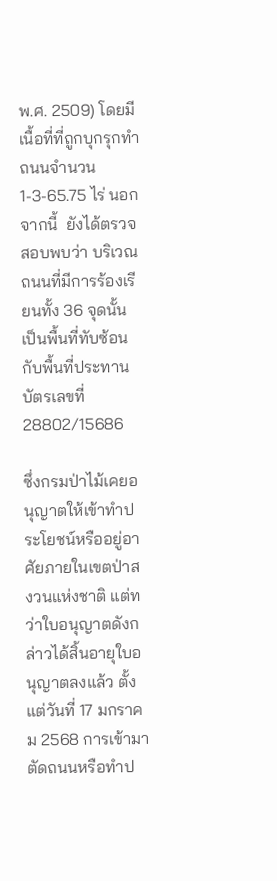พ.ศ. 2509) โดยมีเนื้อที่ที่ถูกบุกรุกทำถนนจำนวน 1-3-65.75 ไร่ นอกจากนี้  ยังได้ตรวจสอบพบว่า บริเวณถนนที่มีการร้องเรียนทั้ง 36 จุดนั้น เป็นพื้นที่ทับซ้อนกับพื้นที่ประทานบัตรเลขที่ 28802/15686

ซึ่งกรมป่าไม้เคยอนุญาตให้เข้าทำประโยชน์หรืออยู่อาศัยภายในเขตป่าสงวนแห่งชาติ แต่ทว่าใบอนุญาตดังกล่าวได้สิ้นอายุใบอนุญาตลงแล้ว ตั้งแต่วันที่ 17 มกราคม 2568 การเข้ามาตัดถนนหรือทำป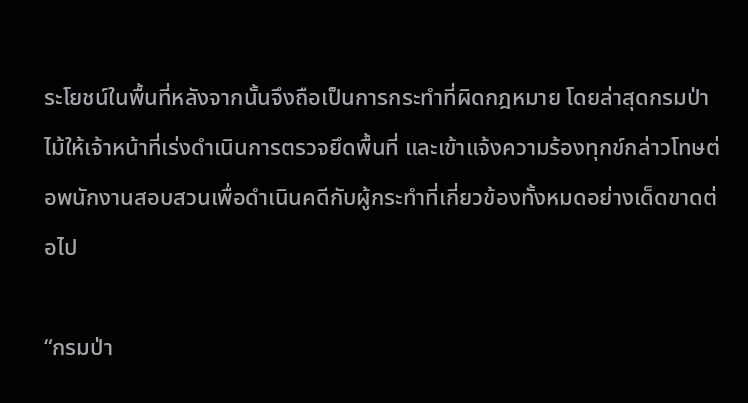ระโยชน์ในพื้นที่หลังจากนั้นจึงถือเป็นการกระทำที่ผิดกฎหมาย โดยล่าสุดกรมป่าไม้ให้เจ้าหน้าที่เร่งดำเนินการตรวจยึดพื้นที่ และเข้าแจ้งความร้องทุกข์กล่าวโทษต่อพนักงานสอบสวนเพื่อดำเนินคดีกับผู้กระทำที่เกี่ยวข้องทั้งหมดอย่างเด็ดขาดต่อไป

“กรมป่า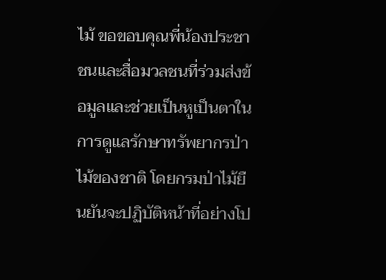ไม้ ขอขอบคุณพี่น้องประชาชนและสื่อมวลชนที่ร่วมส่งข้อมูลและช่วยเป็นหูเป็นตาในการดูแลรักษาทรัพยากรป่าไม้ของชาติ โดยกรมป่าไม้ยืนยันจะปฏิบัติหน้าที่อย่างโป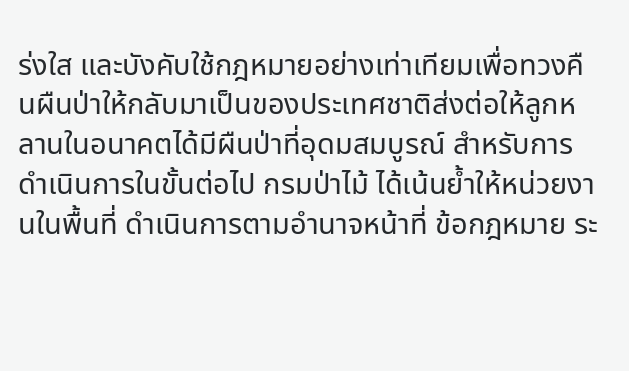ร่งใส และบังคับใช้กฎหมายอย่างเท่าเทียมเพื่อทวงคืนผืนป่าให้กลับมาเป็นของประเทศชาติส่งต่อให้ลูกหลานในอนาคตได้มีผืนป่าที่อุดมสมบูรณ์ สำหรับการดำเนินการในขั้นต่อไป กรมป่าไม้ ได้เน้นย้ำให้หน่วยงานในพื้นที่ ดำเนินการตามอำนาจหน้าที่ ข้อกฎหมาย ระ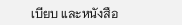เบียบ และหนังสือ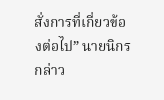สั่งการที่เกี่ยวข้องต่อไป” นายนิกร กล่าว